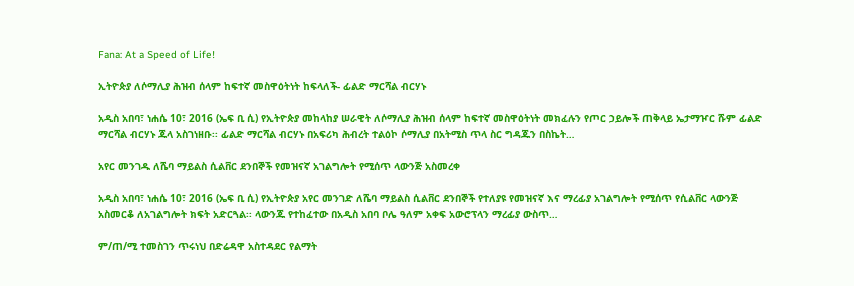Fana: At a Speed of Life!

ኢትዮጵያ ለሶማሊያ ሕዝብ ሰላም ከፍተኛ መስዋዕትነት ከፍላለች- ፊልድ ማርሻል ብርሃኑ

አዲስ አበባ፣ ነሐሴ 10፣ 2016 (ኤፍ ቢ ሲ) የኢትዮጵያ መከላከያ ሠራዊት ለሶማሊያ ሕዝብ ሰላም ከፍተኛ መስዋዕትነት መክፈሉን የጦር ኃይሎች ጠቅላይ ኤታማዦር ሹም ፊልድ ማርሻል ብርሃኑ ጁላ አስገነዘቡ፡፡ ፊልድ ማርሻል ብርሃኑ በአፍሪካ ሕብረት ተልዕኮ ሶማሊያ በአትሚስ ጥላ ስር ግዳጁን በስኬት…

አየር መንገዱ ለሼባ ማይልስ ሲልቨር ደንበኞች የመዝናኛ አገልግሎት የሚሰጥ ላውንጅ አስመረቀ

አዲስ አበባ፣ ነሐሴ 10፣ 2016 (ኤፍ ቢ ሲ) የኢትዮጵያ አየር መንገድ ለሼባ ማይልስ ሲልቨር ደንበኞች የተለያዩ የመዝናኛ እና ማረፊያ አገልግሎት የሚሰጥ የሲልቨር ላውንጅ አስመርቆ ለአገልግሎት ክፍት አድርጓል፡፡ ላውንጁ የተከፈተው በአዲስ አበባ ቦሌ ዓለም አቀፍ አውሮፕላን ማረፊያ ውስጥ…

ም/ጠ/ሚ ተመስገን ጥሩነህ በድሬዳዋ አስተዳደር የልማት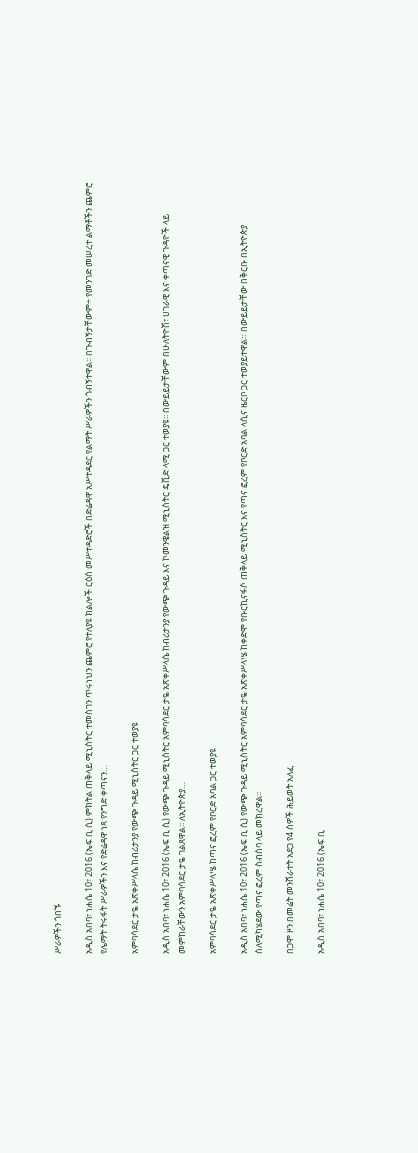ሥራዎችን ጎበኙ

አዲስ አበባ፣ ነሐሴ 10፣ 2016 (ኤፍ ቢ ሲ) ምክትል ጠቅላይ ሚኒስትር ተመስገን ጥሩነህን ጨምሮ የተለያዩ ክልሎች ርዕሰ መሥተዳድሮች በድሬዳዋ አሥተዳደር የልማት ሥራዎችን ጎብኝተዋል፡፡ በጉብኝታቸውም÷ የመንገድ መሠረተ ልማቶችን ጨምሮ የሌማት ትሩፋት ሥራዎችን እና የድሬዳዋ ነጻ የንግድ ቀጣናን…

አምባሳደር ታዬ አጽቀሥላሴ ከብሪታንያ የውጭ ጉዳይ ሚኒስትር ጋር ተወያዩ

አዲስ አበባ፣ ነሐሴ 10፣ 2016 (ኤፍ ቢ ሲ) የውጭ ጉዳይ ሚኒስትር አምባሳደር ታዬ አጽቀሥላሴ ከብሪታንያ የውጭ ጉዳይ እና ኮመንዌልዝ ሚኒስትር ዴቪድ ላሚ ጋር ተወያዩ፡፡ በውይይታቸውም በሁለትዮሽ፣ ሀገራዊ እና ቀጣናዊ ጉዳዮች ላይ መምከራቸውን አምባሳደር ታዬ ገልጸዋል፡፡ ለኢትዮጵያ…

አምባሳደር ታዬ አጽቀሥላሤ ከጣና ፎረም የቦርድ አባል ጋር ተወያዩ

አዲስ አበባ፣ ነሐሴ 10፣ 2016 (ኤፍ ቢ ሲ) የውጭ ጉዳይ ሚኒስትር አምባሳደር ታዬ አጽቀሥላሤ ከቀድሞ የቡርኪናፋሶ ጠቅላይ ሚኒስትር እና የጣና ፎረም የቦርድ አባል ላሲና ዜርቦ ጋር ተወያይተዋል። በውይይታቸው በቅርቡ በኢትዮጵያ ስለሚካሄደው የጣና ፎረም ስብሰባ ላይ መክረዋል፡፡

በጋሞ ዞን በመሬት መንሸራተት አደጋ የ4 ሰዎች ሕይወት አለፈ

አዲስ አበባ፣ ነሐሴ 10፣ 2016 (ኤፍ ቢ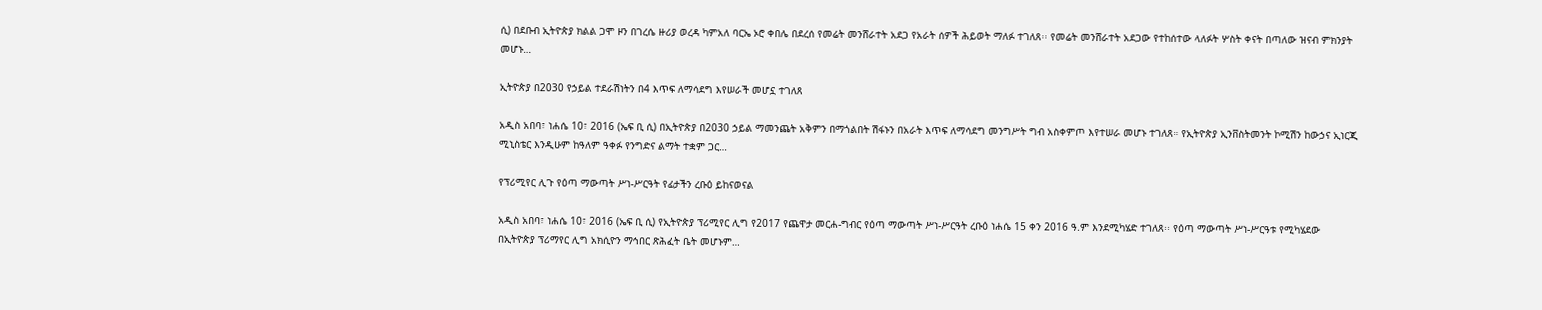ሲ) በደቡብ ኢትዮጵያ ክልል ጋሞ ዞን በገረሴ ዙሪያ ወረዳ ካምአለ ባርኤ ኦሮ ቀበሌ በደረሰ የመሬት መንሸራተት አደጋ የአራት ሰዎች ሕይወት ማለፉ ተገለጸ፡፡ የመሬት መንሸራተት አደጋው የተከሰተው ላለፉት ሦስት ቀናት በጣለው ዝናብ ምክንያት መሆኑ…

ኢትዮጵያ በ2030 የኃይል ተደራሽነትን በ4 እጥፍ ለማሳደግ እየሠራች መሆኗ ተገለጸ

አዲስ አበባ፣ ነሐሴ 10፣ 2016 (ኤፍ ቢ ሲ) በኢትዮጵያ በ2030 ኃይል ማመንጨት አቅምን በማጎልበት ሽፋኑን በአራት እጥፍ ለማሳደግ መንግሥት ግብ አስቀምጦ እየተሠራ መሆኑ ተገለጸ። የኢትዮጵያ ኢንቨስትመንት ኮሚሽን ከውኃና ኢነርጂ ሚኒስቴር እንዲሁም ከዓለም ዓቀፉ የንግድና ልማት ተቋም ጋር…

የፕሪሚየር ሊጉ የዕጣ ማውጣት ሥነ-ሥርዓት የፊታችን ረቡዕ ይከናወናል

አዲስ አበባ፣ ነሐሴ 10፣ 2016 (ኤፍ ቢ ሲ) የኢትዮጵያ ፕሪሚየር ሊግ የ2017 የጨዋታ መርሐ-ግብር የዕጣ ማውጣት ሥነ-ሥርዓት ረቡዕ ነሐሴ 15 ቀን 2016 ዓ.ም እንደሚካሄድ ተገለጸ፡፡ የዕጣ ማውጣት ሥነ-ሥርዓቱ የሚካሄደው በኢትዮጵያ ፕሪማየር ሊግ አክሲዮን ማኅበር ጽሕፈት ቤት መሆኑም…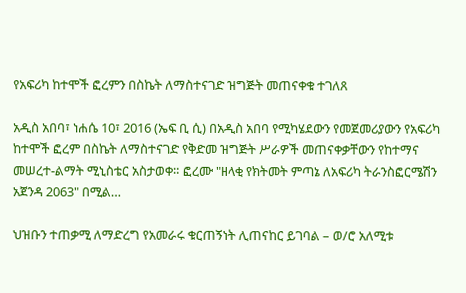የአፍሪካ ከተሞች ፎረምን በስኬት ለማስተናገድ ዝግጅት መጠናቀቁ ተገለጸ

አዲስ አበባ፣ ነሐሴ 10፣ 2016 (ኤፍ ቢ ሲ) በአዲስ አበባ የሚካሄደውን የመጀመሪያውን የአፍሪካ ከተሞች ፎረም በስኬት ለማስተናገድ የቅድመ ዝግጅት ሥራዎች መጠናቀቃቸውን የከተማና መሠረተ-ልማት ሚኒስቴር አስታወቀ። ፎረሙ "ዘላቂ የክትመት ምጣኔ ለአፍሪካ ትራንስፎርሜሽን አጀንዳ 2063" በሚል…

ህዝቡን ተጠቃሚ ለማድረግ የአመራሩ ቁርጠኝነት ሊጠናከር ይገባል – ወ/ሮ አለሚቱ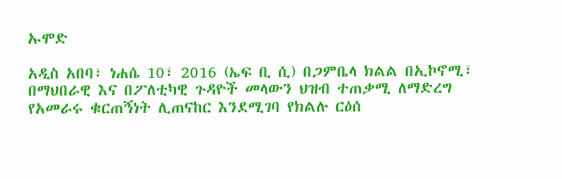ኡሞድ

አዲስ አበባ፣ ነሐሴ 10፣ 2016 (ኤፍ ቢ ሲ) በጋምቤላ ክልል በኢኮኖሚ፣ በማህበራዊ እና በፖለቲካዊ ጉዳዮች መላውን ህዝብ ተጠቃሚ ለማድረግ የአመራሩ ቁርጠኝነት ሊጠናከር እንደሚገባ የክልሉ ርዕሰ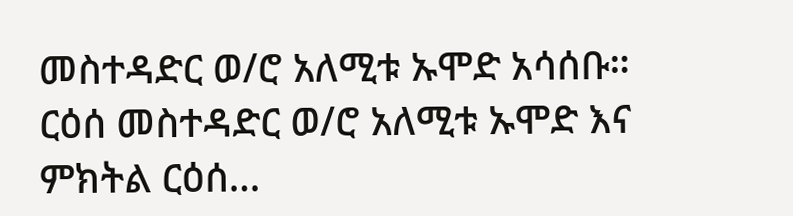መስተዳድር ወ/ሮ አለሚቱ ኡሞድ አሳሰቡ። ርዕሰ መስተዳድር ወ/ሮ አለሚቱ ኡሞድ እና ምክትል ርዕሰ…